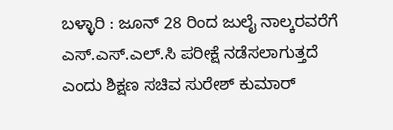ಬಳ್ಳಾರಿ : ಜೂನ್ 28 ರಿಂದ ಜುಲೈ ನಾಲ್ಕರವರೆಗೆ ಎಸ್.ಎಸ್.ಎಲ್.ಸಿ ಪರೀಕ್ಷೆ ನಡೆಸಲಾಗುತ್ತದೆ ಎಂದು ಶಿಕ್ಷಣ ಸಚಿವ ಸುರೇಶ್ ಕುಮಾರ್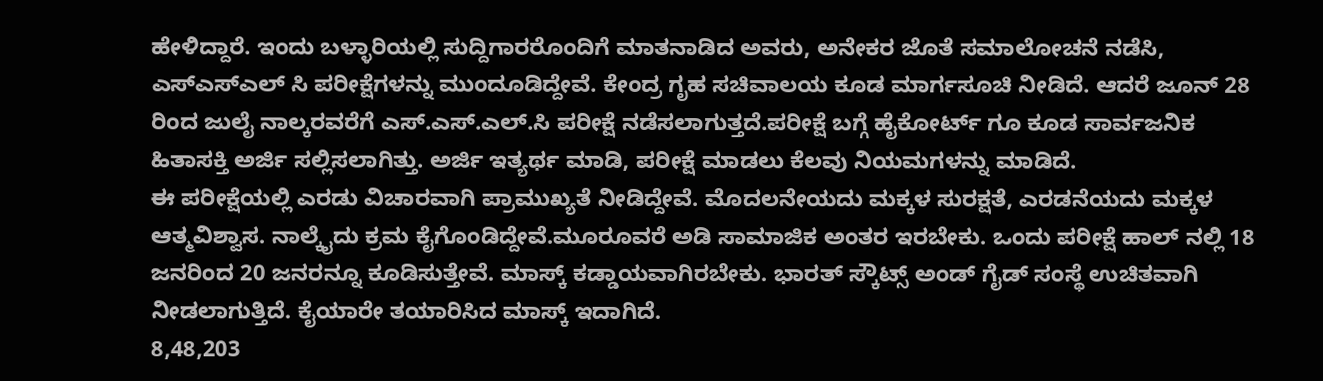ಹೇಳಿದ್ದಾರೆ. ಇಂದು ಬಳ್ಳಾರಿಯಲ್ಲಿ ಸುದ್ದಿಗಾರರೊಂದಿಗೆ ಮಾತನಾಡಿದ ಅವರು, ಅನೇಕರ ಜೊತೆ ಸಮಾಲೋಚನೆ ನಡೆಸಿ, ಎಸ್ಎಸ್ಎಲ್ ಸಿ ಪರೀಕ್ಷೆಗಳನ್ನು ಮುಂದೂಡಿದ್ದೇವೆ. ಕೇಂದ್ರ ಗೃಹ ಸಚಿವಾಲಯ ಕೂಡ ಮಾರ್ಗಸೂಚಿ ನೀಡಿದೆ. ಆದರೆ ಜೂನ್ 28 ರಿಂದ ಜುಲೈ ನಾಲ್ಕರವರೆಗೆ ಎಸ್.ಎಸ್.ಎಲ್.ಸಿ ಪರೀಕ್ಷೆ ನಡೆಸಲಾಗುತ್ತದೆ.ಪರೀಕ್ಷೆ ಬಗ್ಗೆ ಹೈಕೋರ್ಟ್ ಗೂ ಕೂಡ ಸಾರ್ವಜನಿಕ ಹಿತಾಸಕ್ತಿ ಅರ್ಜಿ ಸಲ್ಲಿಸಲಾಗಿತ್ತು. ಅರ್ಜಿ ಇತ್ಯರ್ಥ ಮಾಡಿ, ಪರೀಕ್ಷೆ ಮಾಡಲು ಕೆಲವು ನಿಯಮಗಳನ್ನು ಮಾಡಿದೆ.
ಈ ಪರೀಕ್ಷೆಯಲ್ಲಿ ಎರಡು ವಿಚಾರವಾಗಿ ಪ್ರಾಮುಖ್ಯತೆ ನೀಡಿದ್ದೇವೆ. ಮೊದಲನೇಯದು ಮಕ್ಕಳ ಸುರಕ್ಷತೆ, ಎರಡನೆಯದು ಮಕ್ಕಳ ಆತ್ಮವಿಶ್ವಾಸ. ನಾಲ್ಕೈದು ಕ್ರಮ ಕೈಗೊಂಡಿದ್ದೇವೆ.ಮೂರೂವರೆ ಅಡಿ ಸಾಮಾಜಿಕ ಅಂತರ ಇರಬೇಕು. ಒಂದು ಪರೀಕ್ಷೆ ಹಾಲ್ ನಲ್ಲಿ 18 ಜನರಿಂದ 20 ಜನರನ್ನೂ ಕೂಡಿಸುತ್ತೇವೆ. ಮಾಸ್ಕ್ ಕಡ್ಡಾಯವಾಗಿರಬೇಕು. ಭಾರತ್ ಸ್ಕೌಟ್ಸ್ ಅಂಡ್ ಗೈಡ್ ಸಂಸ್ಥೆ ಉಚಿತವಾಗಿ ನೀಡಲಾಗುತ್ತಿದೆ. ಕೈಯಾರೇ ತಯಾರಿಸಿದ ಮಾಸ್ಕ್ ಇದಾಗಿದೆ.
8,48,203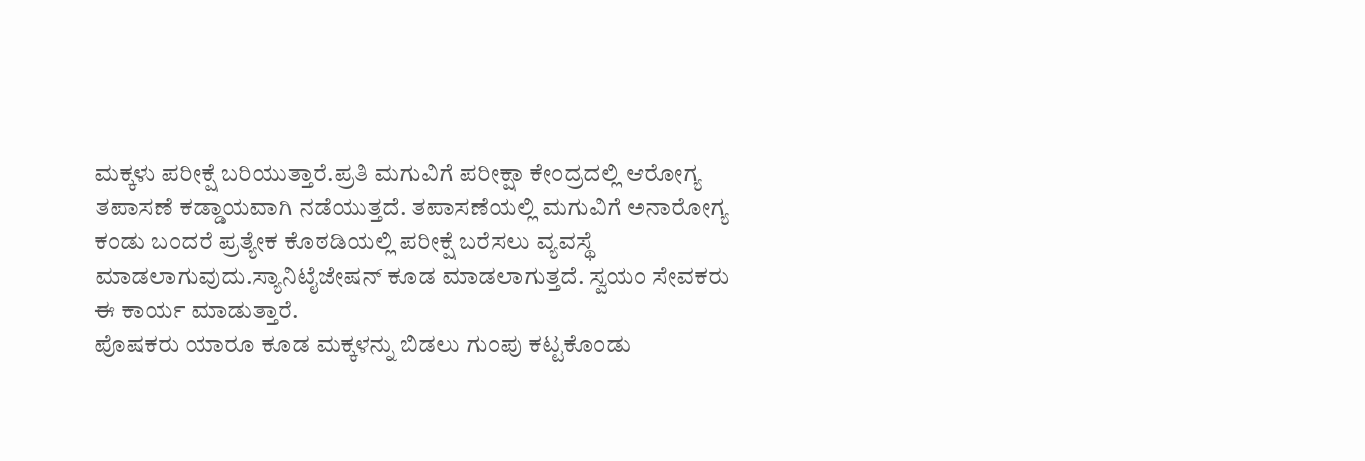ಮಕ್ಕಳು ಪರೀಕ್ಷೆ ಬರಿಯುತ್ತಾರೆ.ಪ್ರತಿ ಮಗುವಿಗೆ ಪರೀಕ್ಷಾ ಕೇಂದ್ರದಲ್ಲಿ ಆರೋಗ್ಯ ತಪಾಸಣೆ ಕಡ್ಡಾಯವಾಗಿ ನಡೆಯುತ್ತದೆ. ತಪಾಸಣೆಯಲ್ಲಿ ಮಗುವಿಗೆ ಅನಾರೋಗ್ಯ ಕಂಡು ಬಂದರೆ ಪ್ರತ್ಯೇಕ ಕೊಠಡಿಯಲ್ಲಿ ಪರೀಕ್ಷೆ ಬರೆಸಲು ವ್ಯವಸ್ಥೆ ಮಾಡಲಾಗುವುದು.ಸ್ಯಾನಿಟೈಜೇಷನ್ ಕೂಡ ಮಾಡಲಾಗುತ್ತದೆ. ಸ್ವಯಂ ಸೇವಕರು ಈ ಕಾರ್ಯ ಮಾಡುತ್ತಾರೆ.
ಪೊಷಕರು ಯಾರೂ ಕೂಡ ಮಕ್ಕಳನ್ನು ಬಿಡಲು ಗುಂಪು ಕಟ್ಟಕೊಂಡು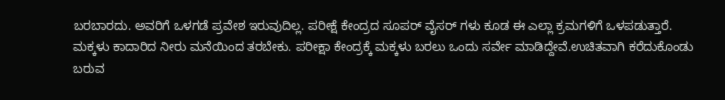ಬರಬಾರದು. ಅವರಿಗೆ ಒಳಗಡೆ ಪ್ರವೇಶ ಇರುವುದಿಲ್ಲ. ಪರೀಕ್ಷೆ ಕೇಂದ್ರದ ಸೂಪರ್ ವೈಸರ್ ಗಳು ಕೂಡ ಈ ಎಲ್ಲಾ ಕ್ರಮಗಳಿಗೆ ಒಳಪಡುತ್ತಾರೆ.
ಮಕ್ಕಳು ಕಾದಾರಿದ ನೀರು ಮನೆಯಿಂದ ತರಬೇಕು. ಪರೀಕ್ಷಾ ಕೇಂದ್ರಕ್ಕೆ ಮಕ್ಕಳು ಬರಲು ಒಂದು ಸರ್ವೇ ಮಾಡಿದ್ದೇವೆ.ಉಚಿತವಾಗಿ ಕರೆದುಕೊಂಡು ಬರುವ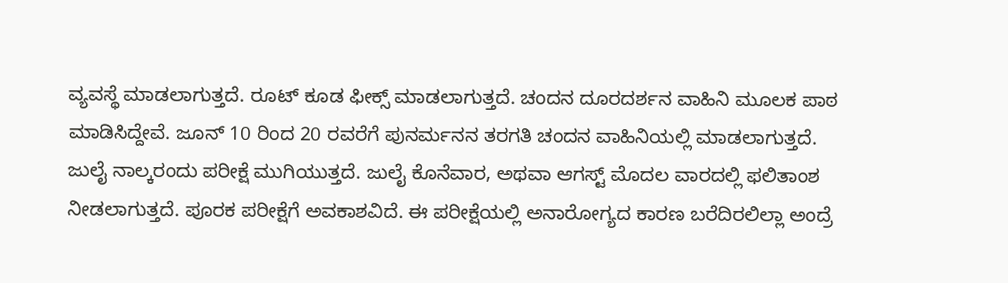ವ್ಯವಸ್ಥೆ ಮಾಡಲಾಗುತ್ತದೆ. ರೂಟ್ ಕೂಡ ಫೀಕ್ಸ್ ಮಾಡಲಾಗುತ್ತದೆ. ಚಂದನ ದೂರದರ್ಶನ ವಾಹಿನಿ ಮೂಲಕ ಪಾಠ ಮಾಡಿಸಿದ್ದೇವೆ. ಜೂನ್ 10 ರಿಂದ 20 ರವರೆಗೆ ಪುನರ್ಮನನ ತರಗತಿ ಚಂದನ ವಾಹಿನಿಯಲ್ಲಿ ಮಾಡಲಾಗುತ್ತದೆ.
ಜುಲೈ ನಾಲ್ಕರಂದು ಪರೀಕ್ಷೆ ಮುಗಿಯುತ್ತದೆ. ಜುಲೈ ಕೊನೆವಾರ, ಅಥವಾ ಆಗಸ್ಟ್ ಮೊದಲ ವಾರದಲ್ಲಿ ಫಲಿತಾಂಶ ನೀಡಲಾಗುತ್ತದೆ. ಪೂರಕ ಪರೀಕ್ಷೆಗೆ ಅವಕಾಶವಿದೆ. ಈ ಪರೀಕ್ಷೆಯಲ್ಲಿ ಅನಾರೋಗ್ಯದ ಕಾರಣ ಬರೆದಿರಲಿಲ್ಲಾ ಅಂದ್ರೆ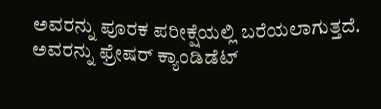ಅವರನ್ನು ಪೂರಕ ಪರೀಕ್ಷೆಯಲ್ಲಿ ಬರೆಯಲಾಗುತ್ತದೆ. ಅವರನ್ನು ಫ್ರೇಷರ್ ಕ್ಯಾಂಡಿಡೆಟ್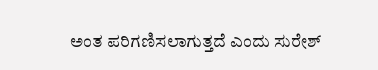ಅಂತ ಪರಿಗಣಿಸಲಾಗುತ್ತದೆ ಎಂದು ಸುರೇಶ್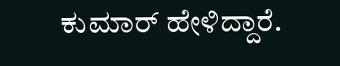ಕುಮಾರ್ ಹೇಳಿದ್ದಾರೆ.